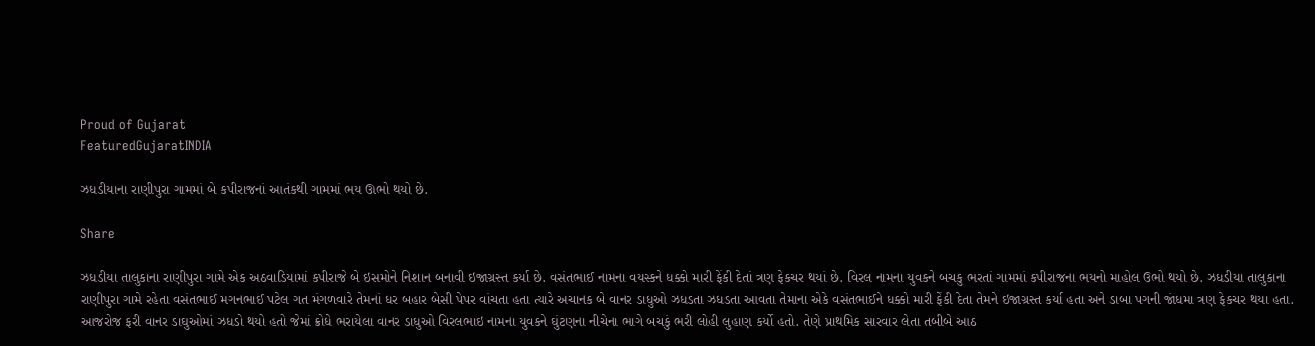Proud of Gujarat
FeaturedGujaratINDIA

ઝધડીયાના રાણીપુરા ગામમાં બે કપીરાજનાં આતંકથી ગામમાં ભય ઊભો થયો છે.

Share

ઝધડીયા તાલુકાના રાણીપુરા ગામે એક અઠવાડિયામાં કપીરાજે બે ઇસમોને નિશાન બનાવી ઇજાગ્રસ્ત કર્યા છે. વસંતભાઈ નામના વયસ્કને ધક્કો મારી ફેંકી દેતાં ત્રણ ફેકચર થયાં છે. વિરલ નામના યુવકને બચકુ ભરતાં ગામમાં કપીરાજના ભયનો માહોલ ઉભો થયો છે. ઝધડીયા તાલુકાના રાણીપુરા ગામે રહેતા વસંતભાઈ મગનભાઈ પટેલ ગત મંગળવારે તેમનાં ધર બહાર બેસી પેપર વાંચતા હતા ત્યારે અચાનક બે વાનર ડાધુઓ ઝધડતા ઝધડતા આવતા તેમાના એકે વસંતભાઈને ધક્કો મારી ફેંકી દેતા તેમને ઇજાગ્રસ્ત કર્યા હતા અને ડાબા પગની જાંધમા ત્રણ ફેકચર થયા હતા. આજરોજ ફરી વાનર ડાઘુઓમાં ઝધડો થયો હતો જેમાં ક્રોધે ભરાયેલા વાનર ડાધુઓ વિરલભાઇ નામના યુવકને ઘુંટણના નીચેના ભાગે બચકું ભરી લોહી લુહાણ કર્યો હતો. તેણે પ્રાથમિક સારવાર લેતા તબીબે આઠ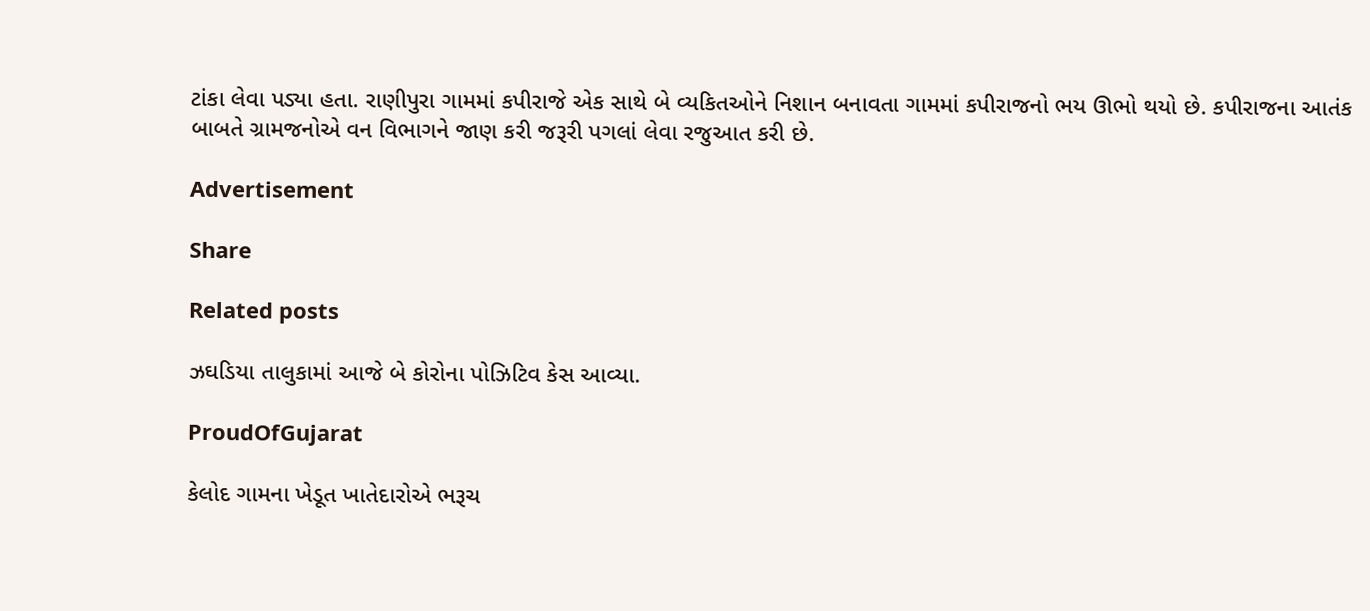ટાંકા લેવા પડ્યા હતા. રાણીપુરા ગામમાં કપીરાજે એક સાથે બે વ્યકિતઓને નિશાન બનાવતા ગામમાં કપીરાજનો ભય ઊભો થયો છે. કપીરાજના આતંક બાબતે ગ્રામજનોએ વન વિભાગને જાણ કરી જરૂરી પગલાં લેવા રજુઆત કરી છે.

Advertisement

Share

Related posts

ઝઘડિયા તાલુકામાં આજે બે કોરોના પોઝિટિવ કેસ આવ્યા.

ProudOfGujarat

કેલોદ ગામના ખેડૂત ખાતેદારોએ ભરૂચ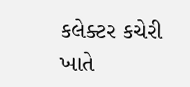કલેક્ટર કચેરી ખાતે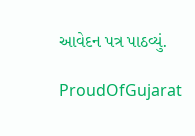આવેદન પત્ર પાઠવ્યું.

ProudOfGujarat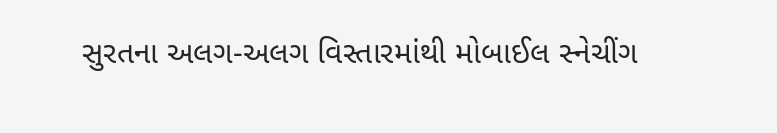સુરતના અલગ-અલગ વિસ્તારમાંથી મોબાઈલ સ્નેચીંગ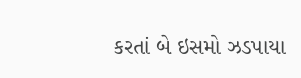કરતાં બે ઇસમો ઝડપાયા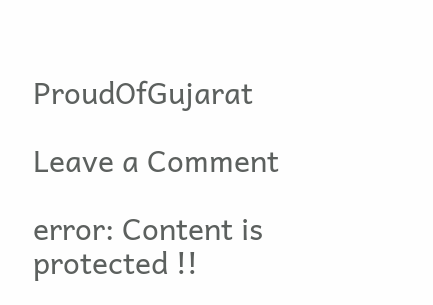ProudOfGujarat

Leave a Comment

error: Content is protected !!